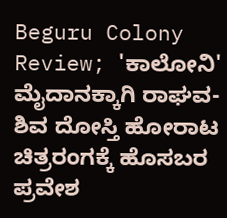Beguru Colony Review; 'ಕಾಲೋನಿ' ಮೈದಾನಕ್ಕಾಗಿ ರಾಘವ-ಶಿವ ದೋಸ್ತಿ ಹೋರಾಟ
ಚಿತ್ರರಂಗಕ್ಕೆ ಹೊಸಬರ ಪ್ರವೇಶ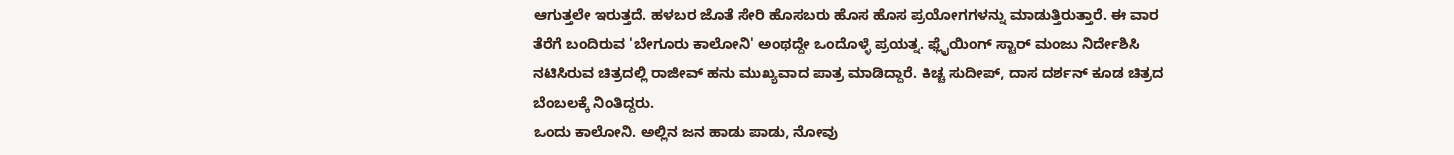ಆಗುತ್ತಲೇ ಇರುತ್ತದೆ. ಹಳಬರ ಜೊತೆ ಸೇರಿ ಹೊಸಬರು ಹೊಸ ಹೊಸ ಪ್ರಯೋಗಗಳನ್ನು ಮಾಡುತ್ತಿರುತ್ತಾರೆ. ಈ ವಾರ ತೆರೆಗೆ ಬಂದಿರುವ 'ಬೇಗೂರು ಕಾಲೋನಿ' ಅಂಥದ್ದೇ ಒಂದೊಳ್ಳೆ ಪ್ರಯತ್ನ. ಫ್ಲೈಯಿಂಗ್ ಸ್ಟಾರ್ ಮಂಜು ನಿರ್ದೇಶಿಸಿ ನಟಿಸಿರುವ ಚಿತ್ರದಲ್ಲಿ ರಾಜೀವ್ ಹನು ಮುಖ್ಯವಾದ ಪಾತ್ರ ಮಾಡಿದ್ದಾರೆ. ಕಿಚ್ಚ ಸುದೀಪ್, ದಾಸ ದರ್ಶನ್ ಕೂಡ ಚಿತ್ರದ ಬೆಂಬಲಕ್ಕೆ ನಿಂತಿದ್ದರು.
ಒಂದು ಕಾಲೋನಿ. ಅಲ್ಲಿನ ಜನ ಹಾಡು ಪಾಡು, ನೋವು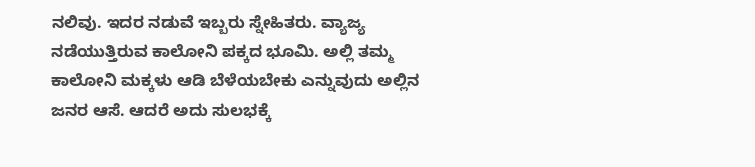ನಲಿವು. ಇದರ ನಡುವೆ ಇಬ್ಬರು ಸ್ನೇಹಿತರು. ವ್ಯಾಜ್ಯ ನಡೆಯುತ್ತಿರುವ ಕಾಲೋನಿ ಪಕ್ಕದ ಭೂಮಿ. ಅಲ್ಲಿ ತಮ್ಮ ಕಾಲೋನಿ ಮಕ್ಕಳು ಆಡಿ ಬೆಳೆಯಬೇಕು ಎನ್ನುವುದು ಅಲ್ಲಿನ ಜನರ ಆಸೆ. ಆದರೆ ಅದು ಸುಲಭಕ್ಕೆ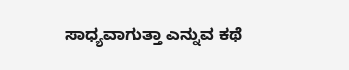ಸಾಧ್ಯವಾಗುತ್ತಾ ಎನ್ನುವ ಕಥೆ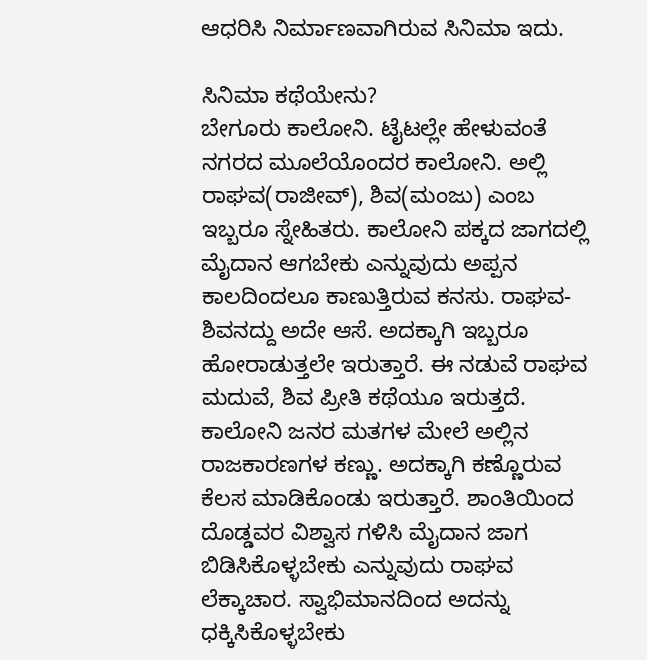ಆಧರಿಸಿ ನಿರ್ಮಾಣವಾಗಿರುವ ಸಿನಿಮಾ ಇದು.

ಸಿನಿಮಾ ಕಥೆಯೇನು?
ಬೇಗೂರು ಕಾಲೋನಿ. ಟೈಟಲ್ಲೇ ಹೇಳುವಂತೆ ನಗರದ ಮೂಲೆಯೊಂದರ ಕಾಲೋನಿ. ಅಲ್ಲಿ ರಾಘವ(ರಾಜೀವ್), ಶಿವ(ಮಂಜು) ಎಂಬ ಇಬ್ಬರೂ ಸ್ನೇಹಿತರು. ಕಾಲೋನಿ ಪಕ್ಕದ ಜಾಗದಲ್ಲಿ ಮೈದಾನ ಆಗಬೇಕು ಎನ್ನುವುದು ಅಪ್ಪನ ಕಾಲದಿಂದಲೂ ಕಾಣುತ್ತಿರುವ ಕನಸು. ರಾಘವ-ಶಿವನದ್ದು ಅದೇ ಆಸೆ. ಅದಕ್ಕಾಗಿ ಇಬ್ಬರೂ ಹೋರಾಡುತ್ತಲೇ ಇರುತ್ತಾರೆ. ಈ ನಡುವೆ ರಾಘವ ಮದುವೆ, ಶಿವ ಪ್ರೀತಿ ಕಥೆಯೂ ಇರುತ್ತದೆ.
ಕಾಲೋನಿ ಜನರ ಮತಗಳ ಮೇಲೆ ಅಲ್ಲಿನ ರಾಜಕಾರಣಗಳ ಕಣ್ಣು. ಅದಕ್ಕಾಗಿ ಕಣ್ಣೊರುವ ಕೆಲಸ ಮಾಡಿಕೊಂಡು ಇರುತ್ತಾರೆ. ಶಾಂತಿಯಿಂದ ದೊಡ್ಡವರ ವಿಶ್ವಾಸ ಗಳಿಸಿ ಮೈದಾನ ಜಾಗ ಬಿಡಿಸಿಕೊಳ್ಳಬೇಕು ಎನ್ನುವುದು ರಾಘವ ಲೆಕ್ಕಾಚಾರ. ಸ್ವಾಭಿಮಾನದಿಂದ ಅದನ್ನು ಧಕ್ಕಿಸಿಕೊಳ್ಳಬೇಕು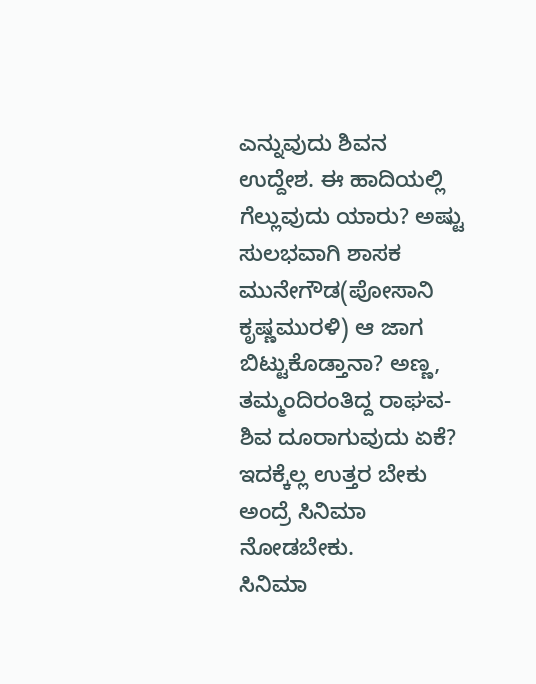ಎನ್ನುವುದು ಶಿವನ ಉದ್ದೇಶ. ಈ ಹಾದಿಯಲ್ಲಿ ಗೆಲ್ಲುವುದು ಯಾರು? ಅಷ್ಟು ಸುಲಭವಾಗಿ ಶಾಸಕ ಮುನೇಗೌಡ(ಪೋಸಾನಿ ಕೃಷ್ಣಮುರಳಿ) ಆ ಜಾಗ ಬಿಟ್ಟುಕೊಡ್ತಾನಾ? ಅಣ್ಣ, ತಮ್ಮಂದಿರಂತಿದ್ದ ರಾಘವ- ಶಿವ ದೂರಾಗುವುದು ಏಕೆ? ಇದಕ್ಕೆಲ್ಲ ಉತ್ತರ ಬೇಕು ಅಂದ್ರೆ ಸಿನಿಮಾ ನೋಡಬೇಕು.
ಸಿನಿಮಾ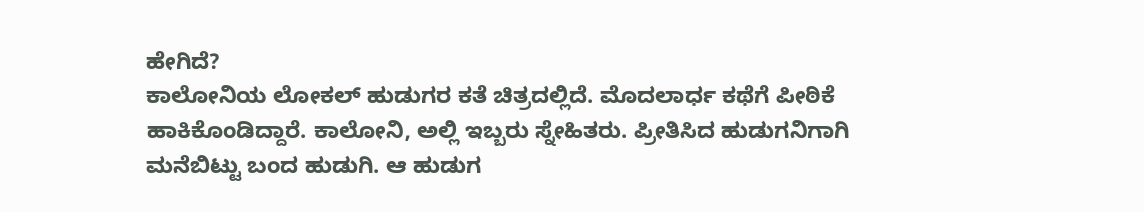ಹೇಗಿದೆ?
ಕಾಲೋನಿಯ ಲೋಕಲ್ ಹುಡುಗರ ಕತೆ ಚಿತ್ರದಲ್ಲಿದೆ. ಮೊದಲಾರ್ಧ ಕಥೆಗೆ ಪೀಠಿಕೆ ಹಾಕಿಕೊಂಡಿದ್ದಾರೆ. ಕಾಲೋನಿ, ಅಲ್ಲಿ ಇಬ್ಬರು ಸ್ನೇಹಿತರು. ಪ್ರೀತಿಸಿದ ಹುಡುಗನಿಗಾಗಿ ಮನೆಬಿಟ್ಟು ಬಂದ ಹುಡುಗಿ. ಆ ಹುಡುಗ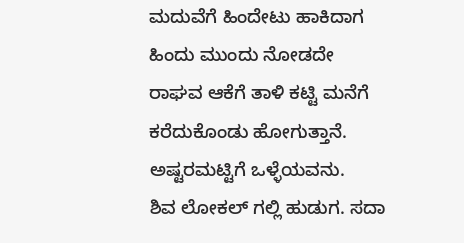ಮದುವೆಗೆ ಹಿಂದೇಟು ಹಾಕಿದಾಗ ಹಿಂದು ಮುಂದು ನೋಡದೇ ರಾಘವ ಆಕೆಗೆ ತಾಳಿ ಕಟ್ಟಿ ಮನೆಗೆ ಕರೆದುಕೊಂಡು ಹೋಗುತ್ತಾನೆ. ಅಷ್ಟರಮಟ್ಟಿಗೆ ಒಳ್ಳೆಯವನು.
ಶಿವ ಲೋಕಲ್ ಗಲ್ಲಿ ಹುಡುಗ. ಸದಾ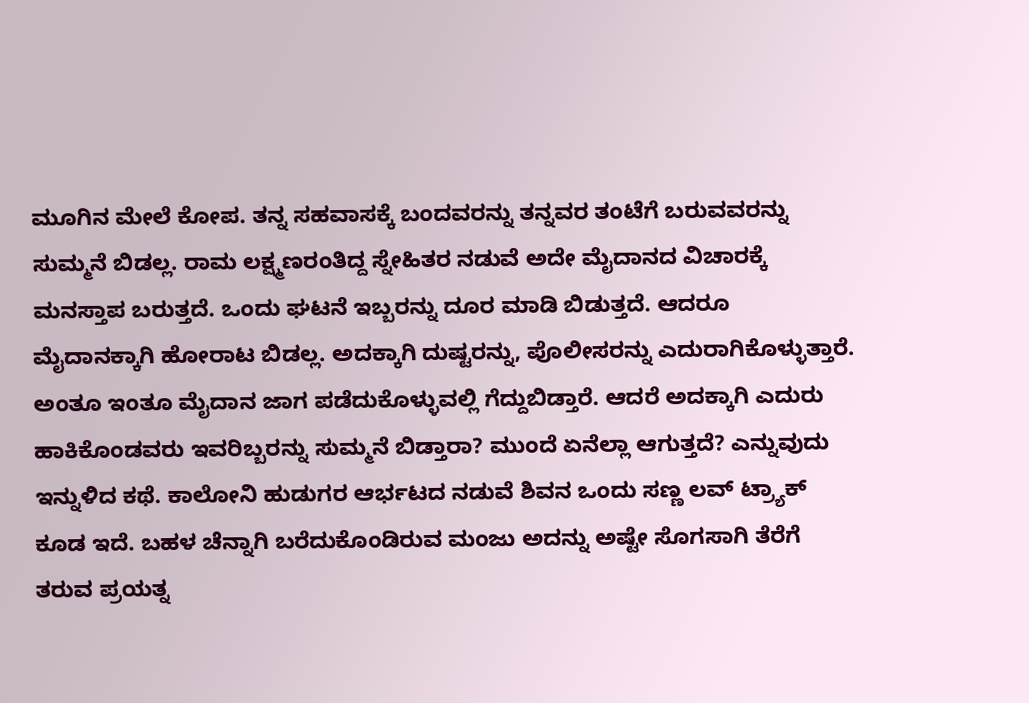ಮೂಗಿನ ಮೇಲೆ ಕೋಪ. ತನ್ನ ಸಹವಾಸಕ್ಕೆ ಬಂದವರನ್ನು ತನ್ನವರ ತಂಟೆಗೆ ಬರುವವರನ್ನು ಸುಮ್ಮನೆ ಬಿಡಲ್ಲ. ರಾಮ ಲಕ್ಷ್ಮಣರಂತಿದ್ದ ಸ್ನೇಹಿತರ ನಡುವೆ ಅದೇ ಮೈದಾನದ ವಿಚಾರಕ್ಕೆ ಮನಸ್ತಾಪ ಬರುತ್ತದೆ. ಒಂದು ಘಟನೆ ಇಬ್ಬರನ್ನು ದೂರ ಮಾಡಿ ಬಿಡುತ್ತದೆ. ಆದರೂ ಮೈದಾನಕ್ಕಾಗಿ ಹೋರಾಟ ಬಿಡಲ್ಲ. ಅದಕ್ಕಾಗಿ ದುಷ್ಟರನ್ನು, ಪೊಲೀಸರನ್ನು ಎದುರಾಗಿಕೊಳ್ಳುತ್ತಾರೆ.
ಅಂತೂ ಇಂತೂ ಮೈದಾನ ಜಾಗ ಪಡೆದುಕೊಳ್ಳುವಲ್ಲಿ ಗೆದ್ದುಬಿಡ್ತಾರೆ. ಆದರೆ ಅದಕ್ಕಾಗಿ ಎದುರು ಹಾಕಿಕೊಂಡವರು ಇವರಿಬ್ಬರನ್ನು ಸುಮ್ಮನೆ ಬಿಡ್ತಾರಾ? ಮುಂದೆ ಏನೆಲ್ಲಾ ಆಗುತ್ತದೆ? ಎನ್ನುವುದು ಇನ್ನುಳಿದ ಕಥೆ. ಕಾಲೋನಿ ಹುಡುಗರ ಆರ್ಭಟದ ನಡುವೆ ಶಿವನ ಒಂದು ಸಣ್ಣ ಲವ್ ಟ್ರ್ಯಾಕ್ ಕೂಡ ಇದೆ. ಬಹಳ ಚೆನ್ನಾಗಿ ಬರೆದುಕೊಂಡಿರುವ ಮಂಜು ಅದನ್ನು ಅಷ್ಟೇ ಸೊಗಸಾಗಿ ತೆರೆಗೆ ತರುವ ಪ್ರಯತ್ನ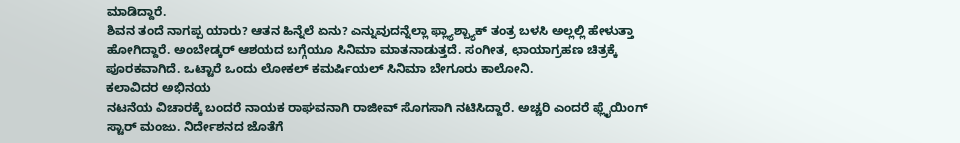ಮಾಡಿದ್ದಾರೆ.
ಶಿವನ ತಂದೆ ನಾಗಪ್ಪ ಯಾರು? ಆತನ ಹಿನ್ನೆಲೆ ಏನು? ಎನ್ನುವುದನ್ನೆಲ್ಲಾ ಫ್ಲ್ಯಾಶ್ಬ್ಯಾಕ್ ತಂತ್ರ ಬಳಸಿ ಅಲ್ಲಲ್ಲಿ ಹೇಳುತ್ತಾ ಹೋಗಿದ್ದಾರೆ. ಅಂಬೇಡ್ಕರ್ ಆಶಯದ ಬಗ್ಗೆಯೂ ಸಿನಿಮಾ ಮಾತನಾಡುತ್ತದೆ. ಸಂಗೀತ, ಛಾಯಾಗ್ರಹಣ ಚಿತ್ರಕ್ಕೆ ಪೂರಕವಾಗಿದೆ. ಒಟ್ಟಾರೆ ಒಂದು ಲೋಕಲ್ ಕಮರ್ಷಿಯಲ್ ಸಿನಿಮಾ ಬೇಗೂರು ಕಾಲೋನಿ.
ಕಲಾವಿದರ ಅಭಿನಯ
ನಟನೆಯ ವಿಚಾರಕ್ಕೆ ಬಂದರೆ ನಾಯಕ ರಾಘವನಾಗಿ ರಾಜೀವ್ ಸೊಗಸಾಗಿ ನಟಿಸಿದ್ದಾರೆ. ಅಚ್ಚರಿ ಎಂದರೆ ಫ್ಲೈಯಿಂಗ್ ಸ್ಟಾರ್ ಮಂಜು. ನಿರ್ದೇಶನದ ಜೊತೆಗೆ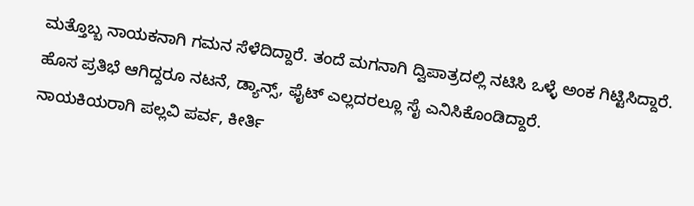ಮತ್ತೊಬ್ಬ ನಾಯಕನಾಗಿ ಗಮನ ಸೆಳೆದಿದ್ದಾರೆ. ತಂದೆ ಮಗನಾಗಿ ದ್ವಿಪಾತ್ರದಲ್ಲಿ ನಟಿಸಿ ಒಳ್ಳೆ ಅಂಕ ಗಿಟ್ಟಿಸಿದ್ದಾರೆ. ಹೊಸ ಪ್ರತಿಭೆ ಆಗಿದ್ದರೂ ನಟನೆ, ಡ್ಯಾನ್ಸ್, ಫೈಟ್ ಎಲ್ಲದರಲ್ಲೂ ಸೈ ಎನಿಸಿಕೊಂಡಿದ್ದಾರೆ.
ನಾಯಕಿಯರಾಗಿ ಪಲ್ಲವಿ ಪರ್ವ, ಕೀರ್ತಿ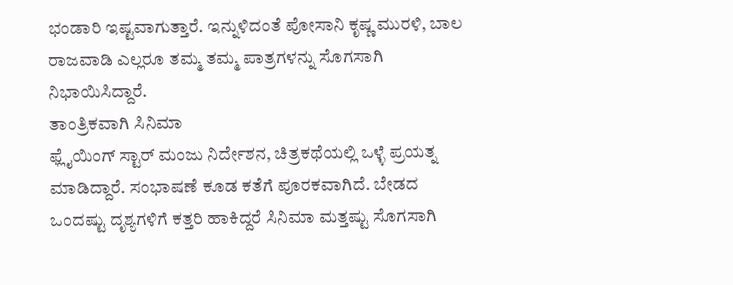ಭಂಡಾರಿ ಇಷ್ಟವಾಗುತ್ತಾರೆ. ಇನ್ನುಳಿದಂತೆ ಪೋಸಾನಿ ಕೃಷ್ಣ ಮುರಳಿ, ಬಾಲ ರಾಜವಾಡಿ ಎಲ್ಲರೂ ತಮ್ಮ ತಮ್ಮ ಪಾತ್ರಗಳನ್ನು ಸೊಗಸಾಗಿ ನಿಭಾಯಿಸಿದ್ದಾರೆ.
ತಾಂತ್ರಿಕವಾಗಿ ಸಿನಿಮಾ
ಫ್ಲೈಯಿಂಗ್ ಸ್ಟಾರ್ ಮಂಜು ನಿರ್ದೇಶನ, ಚಿತ್ರಕಥೆಯಲ್ಲಿ ಒಳ್ಳೆ ಪ್ರಯತ್ನ ಮಾಡಿದ್ದಾರೆ. ಸಂಭಾಷಣೆ ಕೂಡ ಕತೆಗೆ ಪೂರಕವಾಗಿದೆ. ಬೇಡದ ಒಂದಷ್ಟು ದೃಶ್ಯಗಳಿಗೆ ಕತ್ತರಿ ಹಾಕಿದ್ದರೆ ಸಿನಿಮಾ ಮತ್ತಷ್ಟು ಸೊಗಸಾಗಿ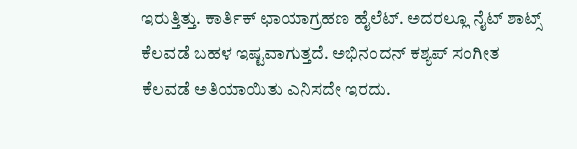ಇರುತ್ತಿತ್ತು. ಕಾರ್ತಿಕ್ ಛಾಯಾಗ್ರಹಣ ಹೈಲೆಟ್. ಅದರಲ್ಲೂ ನೈಟ್ ಶಾಟ್ಸ್ ಕೆಲವಡೆ ಬಹಳ ಇಷ್ಟವಾಗುತ್ತದೆ. ಅಭಿನಂದನ್ ಕಶ್ಯಪ್ ಸಂಗೀತ ಕೆಲವಡೆ ಅತಿಯಾಯಿತು ಎನಿಸದೇ ಇರದು.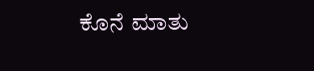ಕೊನೆ ಮಾತು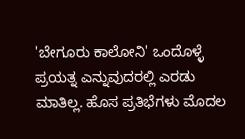'ಬೇಗೂರು ಕಾಲೋನಿ' ಒಂದೊಳ್ಳೆ ಪ್ರಯತ್ನ ಎನ್ನುವುದರಲ್ಲಿ ಎರಡು ಮಾತಿಲ್ಲ. ಹೊಸ ಪ್ರತಿಭೆಗಳು ಮೊದಲ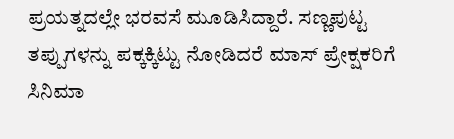ಪ್ರಯತ್ನದಲ್ಲೇ ಭರವಸೆ ಮೂಡಿಸಿದ್ದಾರೆ. ಸಣ್ಣಪುಟ್ಟ ತಪ್ಪುಗಳನ್ನು ಪಕ್ಕಕ್ಕಿಟ್ಟು ನೋಡಿದರೆ ಮಾಸ್ ಪ್ರೇಕ್ಷಕರಿಗೆ ಸಿನಿಮಾ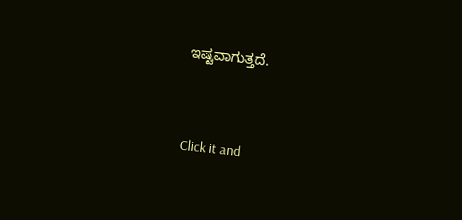ಇಷ್ಟವಾಗುತ್ತದೆ.


Click it and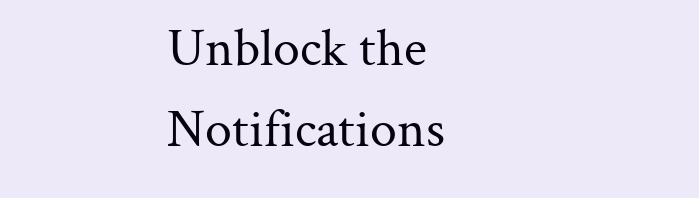Unblock the Notifications